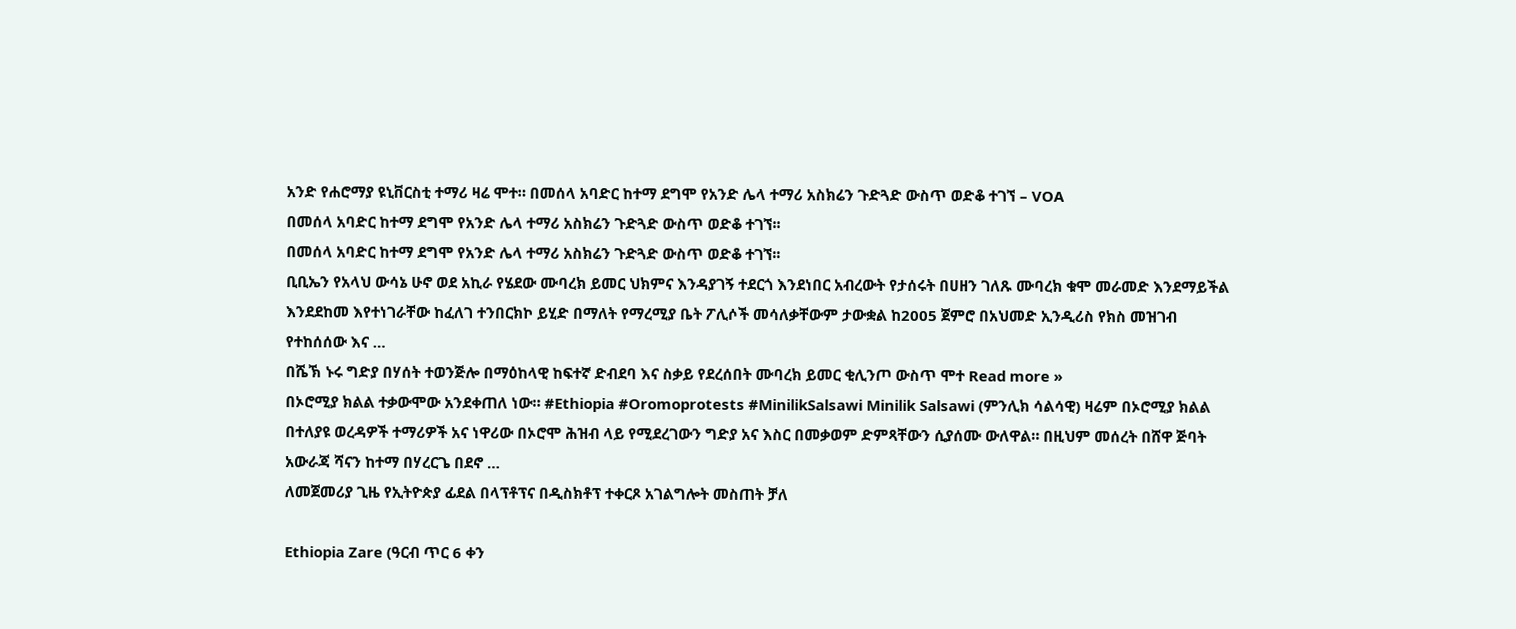አንድ የሐሮማያ ዩኒቨርስቲ ተማሪ ዛሬ ሞተ። በመሰላ አባድር ከተማ ደግሞ የአንድ ሌላ ተማሪ አስክሬን ጉድጓድ ውስጥ ወድቆ ተገኘ – VOA
በመሰላ አባድር ከተማ ደግሞ የአንድ ሌላ ተማሪ አስክሬን ጉድጓድ ውስጥ ወድቆ ተገኘ፡፡
በመሰላ አባድር ከተማ ደግሞ የአንድ ሌላ ተማሪ አስክሬን ጉድጓድ ውስጥ ወድቆ ተገኘ፡፡
ቢቢኤን የአላህ ውሳኔ ሁኖ ወደ አኪራ የሄደው ሙባረክ ይመር ህክምና እንዳያገኝ ተደርጎ እንደነበር አብረውት የታሰሩት በሀዘን ገለጹ ሙባረክ ቁሞ መራመድ እንደማይችል እንደደከመ እየተነገራቸው ከፈለገ ተንበርክኮ ይሂድ በማለት የማረሚያ ቤት ፖሊሶች መሳለቃቸውም ታውቋል ከ2005 ጀምሮ በአህመድ ኢንዲሪስ የክስ መዝገብ የተከሰሰው እና …
በሼኽ ኑሩ ግድያ በሃሰት ተወንጅሎ በማዕከላዊ ከፍተኛ ድብደባ እና ስቃይ የደረሰበት ሙባረክ ይመር ቂሊንጦ ውስጥ ሞተ Read more »
በኦሮሚያ ክልል ተቃውሞው አንደቀጠለ ነው። #Ethiopia #Oromoprotests #MinilikSalsawi Minilik Salsawi (ምንሊክ ሳልሳዊ) ዛሬም በኦሮሚያ ክልል በተለያዩ ወረዳዎች ተማሪዎች አና ነዋሪው በኦሮሞ ሕዝብ ላይ የሚደረገውን ግድያ አና እስር በመቃወም ድምጻቸውን ሲያሰሙ ውለዋል። በዚህም መሰረት በሸዋ ጅባት አውራጃ ሻናን ከተማ በሃረርጌ በደኖ …
ለመጀመሪያ ጊዜ የኢትዮጵያ ፊደል በላፕቶፕና በዲስክቶፕ ተቀርጾ አገልግሎት መስጠት ቻለ

Ethiopia Zare (ዓርብ ጥር 6 ቀን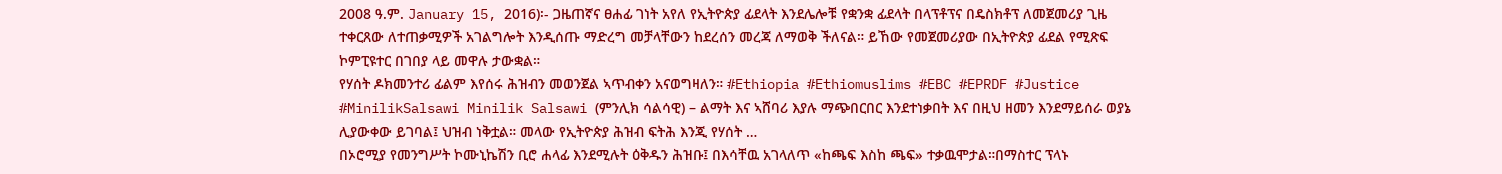2008 ዓ.ም. January 15, 2016)፡- ጋዜጠኛና ፀሐፊ ገነት አየለ የኢትዮጵያ ፊደላት እንደሌሎቹ የቋንቋ ፊደላት በላፕቶፕና በዴስክቶፕ ለመጀመሪያ ጊዜ ተቀርጸው ለተጠቃሚዎች አገልግሎት እንዲሰጡ ማድረግ መቻላቸውን ከደረሰን መረጃ ለማወቅ ችለናል። ይኸው የመጀመሪያው በኢትዮጵያ ፊደል የሚጽፍ ኮምፒዩተር በገበያ ላይ መዋሉ ታውቋል።
የሃሰት ዶክመንተሪ ፊልም እየሰሩ ሕዝብን መወንጀል ኣጥብቀን አናወግዛለን። #Ethiopia #Ethiomuslims #EBC #EPRDF #Justice #MinilikSalsawi Minilik Salsawi (ምንሊክ ሳልሳዊ) – ልማት እና ኣሸባሪ እያሉ ማጭበርበር እንደተነቃበት እና በዚህ ዘመን እንደማይሰራ ወያኔ ሊያውቀው ይገባል፤ ህዝብ ነቅቷል። መላው የኢትዮጵያ ሕዝብ ፍትሕ እንጂ የሃሰት …
በኦሮሚያ የመንግሥት ኮሙኒኬሽን ቢሮ ሐላፊ እንደሚሉት ዕቅዱን ሕዝቡ፤ በእሳቸዉ አገላለጥ «ከጫፍ እስከ ጫፍ» ተቃዉሞታል።በማስተር ፕላኑ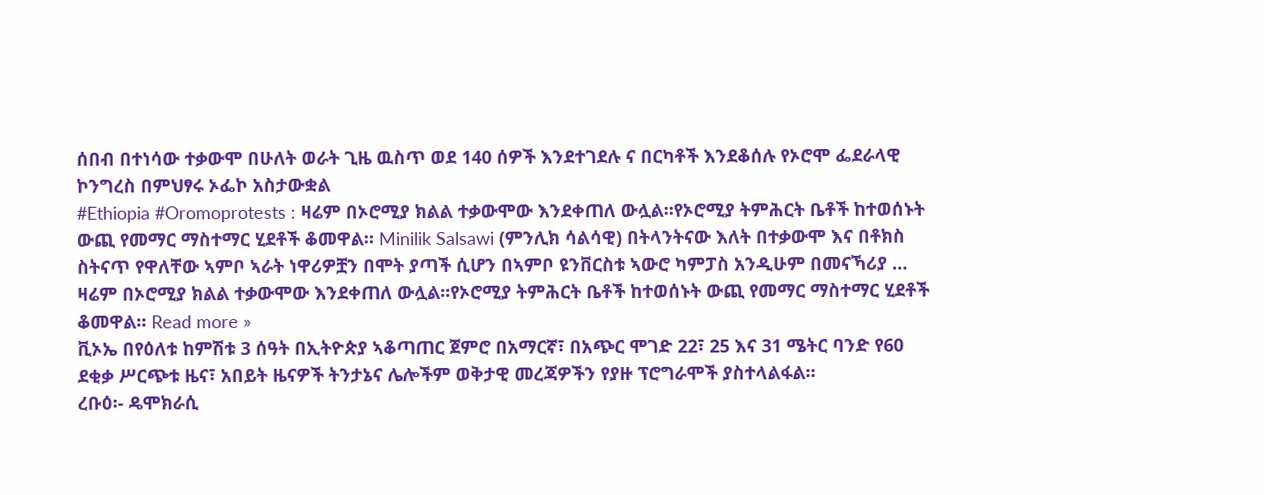ሰበብ በተነሳው ተቃውሞ በሁለት ወራት ጊዜ ዉስጥ ወደ 140 ሰዎች እንደተገደሉ ና በርካቶች እንደቆሰሉ የኦሮሞ ፌደራላዊ ኮንግረስ በምህፃሩ ኦፌኮ አስታውቋል
#Ethiopia #Oromoprotests : ዛሬም በኦሮሚያ ክልል ተቃውሞው እንደቀጠለ ውሏል።የኦሮሚያ ትምሕርት ቤቶች ከተወሰኑት ውጪ የመማር ማስተማር ሂደቶች ቆመዋል። Minilik Salsawi (ምንሊክ ሳልሳዊ) በትላንትናው እለት በተቃውሞ እና በቶክስ ስትናጥ የዋለቸው ኣምቦ ኣራት ነዋሪዎቿን በሞት ያጣች ሲሆን በኣምቦ ዩንቨርስቱ ኣውሮ ካምፓስ አንዲሁም በመናኻሪያ …
ዛሬም በኦሮሚያ ክልል ተቃውሞው እንደቀጠለ ውሏል።የኦሮሚያ ትምሕርት ቤቶች ከተወሰኑት ውጪ የመማር ማስተማር ሂደቶች ቆመዋል። Read more »
ቪኦኤ በየዕለቱ ከምሽቱ 3 ሰዓት በኢትዮጵያ ኣቆጣጠር ጀምሮ በአማርኛ፣ በአጭር ሞገድ 22፣ 25 እና 31 ሜትር ባንድ የ60 ደቂቃ ሥርጭቱ ዜና፣ አበይት ዜናዎች ትንታኔና ሌሎችም ወቅታዊ መረጃዎችን የያዙ ፕሮግራሞች ያስተላልፋል።
ረቡዕ፡- ዴሞክራሲ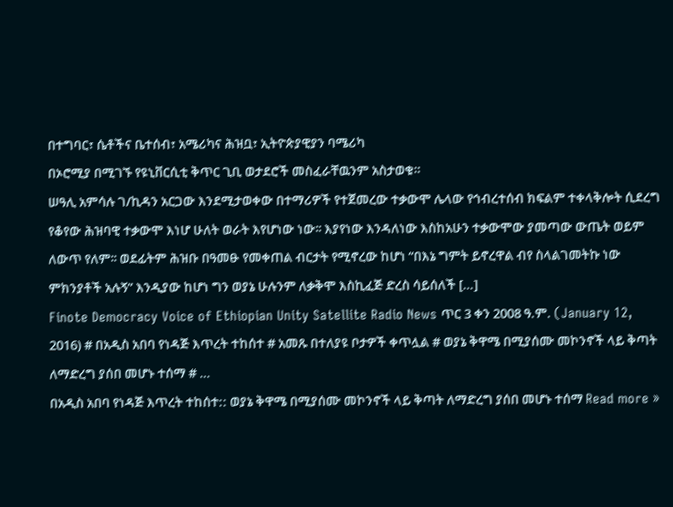በተግባር፣ ሴቶችና ቤተሰብ፣ አሜሪካና ሕዝቧ፣ ኢትዮጵያዊያን ባሜሪካ
በኦሮሚያ በሚገኙ የዩኒቨርሲቲ ቅጥር ጊቢ ወታደሮች መስፈራቸዉንም አስታወቁ።
ሠዓሊ አምሳሉ ገ/ኪዳን አርጋው እንደሚታወቀው በተማሪዎች የተጀመረው ተቃውሞ ሌላው የኅብረተሰብ ክፍልም ተቀላቅሎት ሲደረግ የቆየው ሕዝባዊ ተቃውሞ እነሆ ሁለት ወራት እየሆነው ነው፡፡ እያየነው እንዳለነው እስከአሁን ተቃውሞው ያመጣው ውጤት ወይም ለውጥ የለም፡፡ ወደፊትም ሕዝቡ በዓመፁ የመቀጠል ብርታት የሚኖረው ከሆነ “በእኔ ግምት ይኖረዋል ብየ ስላልገመትኩ ነው ምክንያቶች አሉኝ” እንዲያው ከሆነ ግን ወያኔ ሁሉንም ለቃቅሞ እስኪፈጅ ድረስ ሳይሰለች […]
Finote Democracy Voice of Ethiopian Unity Satellite Radio News ጥር 3 ቀን 2008 ዓ.ም. (January 12, 2016) # በአዲስ አበባ የነዳጅ እጥረት ተከሰተ # አመጹ በተለያዩ ቦታዎች ቀጥሏል # ወያኔ ቅዋሜ በሚያሰሙ መኮንኖች ላይ ቅጣት ለማድረግ ያሰበ መሆኑ ተሰማ # …
በአዲስ አበባ የነዳጅ እጥረት ተከሰተ:: ወያኔ ቅዋሜ በሚያሰሙ መኮንኖች ላይ ቅጣት ለማድረግ ያሰበ መሆኑ ተሰማ Read more »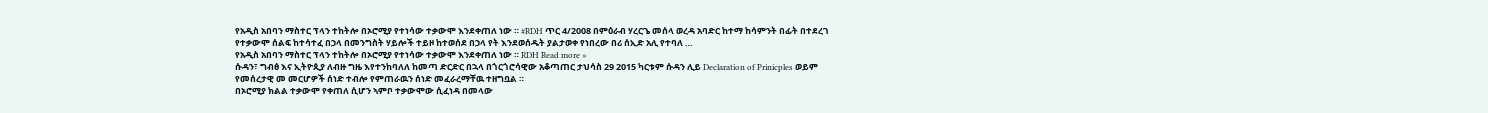የአዲስ አበባን ማስተር ፕላን ተከትሎ በኦሮሚያ የተነሳው ተቃውሞ እንደቀጠለ ነው ። #RDH ጥር 4/2008 በምዕራብ ሃረርጌ መሰላ ወረዳ አባድር ከተማ ከሳምንት በፊት በተደረገ የተቃውሞ ሰልፍ ከተሳተፈ በኃላ በመንግስት ሃይሎች ተይዞ ከተወሰደ በኃላ የት እንደወሰዱት ያልታወቀ የነበረው በሪ ሰኢድ አሊ የተባለ …
የአዲስ አበባን ማስተር ፕላን ተከትሎ በኦሮሚያ የተነሳው ተቃውሞ እንደቀጠለ ነው ። RDH Read more »
ሱዳን፣ ግብፅ እና ኢትዮጲያ ለብዙ ግዜ እየተንከባለለ ከመጣ ድርድር በኋላ በጎርጎሮሳዊው አቆጣጠር ታህሳስ 29 2015 ካርቱም ሱዳን ሊይ Declaration of Prinicples ወይም የመሰረታዊ መ መርሆዎች ሰነድ ተብሎ የምጠራዉን ሰነድ መፈራረማቸዉ ተዘግቧል ።
በኦሮሚያ ክልል ተቃውሞ የቀጠለ ሲሆን ኣምቦ ተቃውሞው ሲፈነዳ በመላው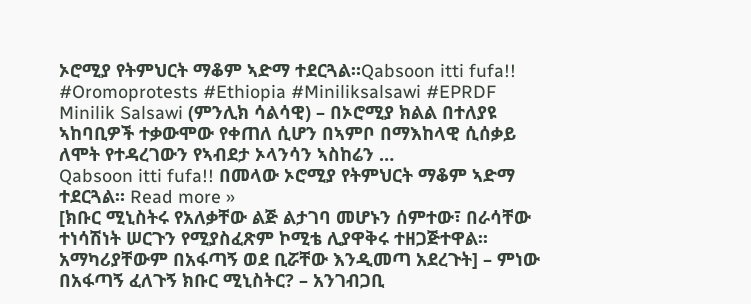ኦሮሚያ የትምህርት ማቆም ኣድማ ተደርጓል።Qabsoon itti fufa!! #Oromoprotests #Ethiopia #Miniliksalsawi #EPRDF Minilik Salsawi (ምንሊክ ሳልሳዊ) – በኦሮሚያ ክልል በተለያዩ ኣከባቢዎች ተቃውሞው የቀጠለ ሲሆን በኣምቦ በማእከላዊ ሲሰቃይ ለሞት የተዳረገውን የኣብደታ ኦላንሳን ኣስከሬን …
Qabsoon itti fufa!! በመላው ኦሮሚያ የትምህርት ማቆም ኣድማ ተደርጓል። Read more »
[ክቡር ሚኒስትሩ የአለቃቸው ልጅ ልታገባ መሆኑን ሰምተው፣ በራሳቸው ተነሳሽነት ሠርጉን የሚያስፈጽም ኮሚቴ ሊያዋቅሩ ተዘጋጅተዋል፡፡ አማካሪያቸውም በአፋጣኝ ወደ ቢሯቸው እንዲመጣ አደረጉት] – ምነው በአፋጣኝ ፈለጉኝ ክቡር ሚኒስትር? – አንገብጋቢ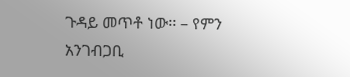ጉዳይ መጥቶ ነው፡፡ – የምን አንገብጋቢ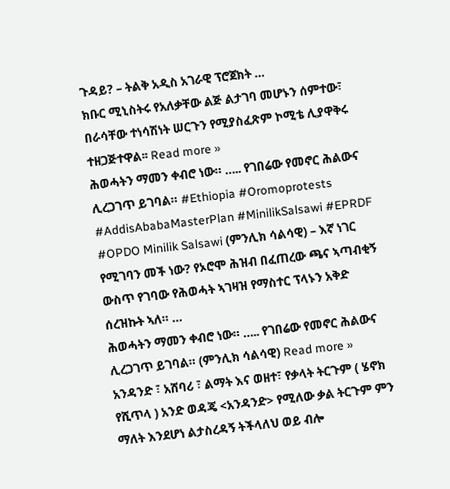ጉዳይ? – ትልቅ አዲስ አገራዊ ፕሮጀክት …
ክቡር ሚኒስትሩ የአለቃቸው ልጅ ልታገባ መሆኑን ሰምተው፣ በራሳቸው ተነሳሽነት ሠርጉን የሚያስፈጽም ኮሚቴ ሊያዋቅሩ ተዘጋጅተዋል፡፡ Read more »
ሕወሓትን ማመን ቀብሮ ነው። ….. የገበሬው የመኖር ሕልውና ሊረጋገጥ ይገባል። #Ethiopia #Oromoprotests #AddisAbabaMasterPlan #MinilikSalsawi #EPRDF #OPDO Minilik Salsawi (ምንሊክ ሳልሳዊ) – እኛ ነገር የሚገባን መች ነው? የኦሮሞ ሕዝብ በፈጠረው ጫና ኣጣብቂኝ ውስጥ የገባው የሕወሓት ኣገዛዝ የማስተር ፕላኑን አቅድ ሰረዝኩት ኣለ። …
ሕወሓትን ማመን ቀብሮ ነው። ….. የገበሬው የመኖር ሕልውና ሊረጋገጥ ይገባል። (ምንሊክ ሳልሳዊ) Read more »
አንዳንድ ፣ አሸባሪ ፣ ልማት እና ወዘተ፣ የቃላት ትርጉም ( ሄኖክ የሺጥላ ) አንድ ወዳጄ <አንዳንድ> የሚለው ቃል ትርጉም ምን ማለት እንደሆነ ልታስረዳኝ ትችላለህ ወይ ብሎ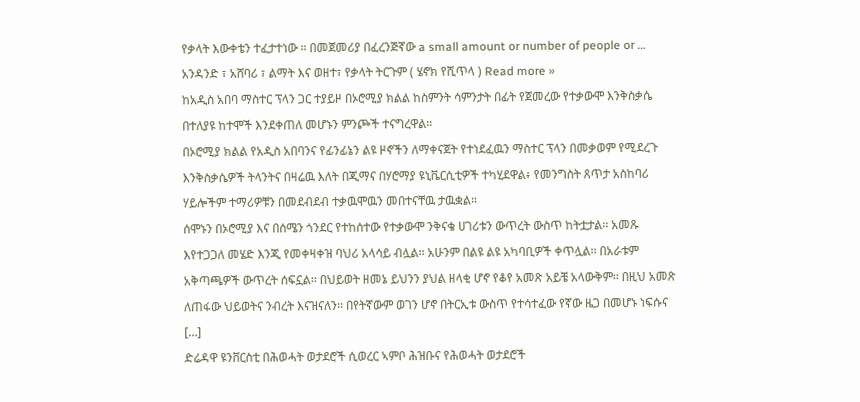የቃላት እውቀቴን ተፈታተነው ። በመጀመሪያ በፈረንጅኛው a small amount or number of people or …
አንዳንድ ፣ አሸባሪ ፣ ልማት እና ወዘተ፣ የቃላት ትርጉም ( ሄኖክ የሺጥላ ) Read more »
ከአዲስ አበባ ማስተር ፕላን ጋር ተያይዞ በኦሮሚያ ክልል ከስምንት ሳምንታት በፊት የጀመረው የተቃውሞ እንቅስቃሴ በተለያዩ ከተሞች እንደቀጠለ መሆኑን ምንጮች ተናግረዋል።
በኦሮሚያ ክልል የአዲስ አበባንና የፊንፊኔን ልዩ ዞኖችን ለማቀናጀት የተነደፈዉን ማስተር ፕላን በመቃወም የሚደረጉ እንቅስቃሴዎች ትላንትና በዛሬዉ እለት በጂማና በሃሮማያ ዩኒቬርሲቲዎች ተካሂደዋል፥ የመንግስት ጸጥታ አስከባሪ ሃይሎችም ተማሪዎቹን በመደብደብ ተቃዉሞዉን መበተናቸዉ ታዉቋል።
ሰሞኑን በኦሮሚያ እና በሰሜን ጎንደር የተከሰተው የተቃውሞ ንቅናቄ ሀገሪቱን ውጥረት ውስጥ ከትቷታል፡፡ አመጹ እየተጋጋለ መሄድ እንጂ የመቀዛቀዝ ባህሪ አላሳይ ብሏል፡፡ አሁንም በልዩ ልዩ አካባቢዎች ቀጥሏል፡፡ በአራቱም አቅጣጫዎች ውጥረት ሰፍኗል፡፡ በህይወት ዘመኔ ይህንን ያህል ዘላቂ ሆኖ የቆየ አመጽ አይቼ አላውቅም፡፡ በዚህ አመጽ ለጠፋው ህይወትና ንብረት እናዝናለን፡፡ በየትኛውም ወገን ሆኖ በትርኢቱ ውስጥ የተሳተፈው የኛው ዜጋ በመሆኑ ነፍሱና […]
ድሬዳዋ ዩንቨርስቲ በሕወሓት ወታደሮች ሲወረር ኣምቦ ሕዝቡና የሕወሓት ወታደሮች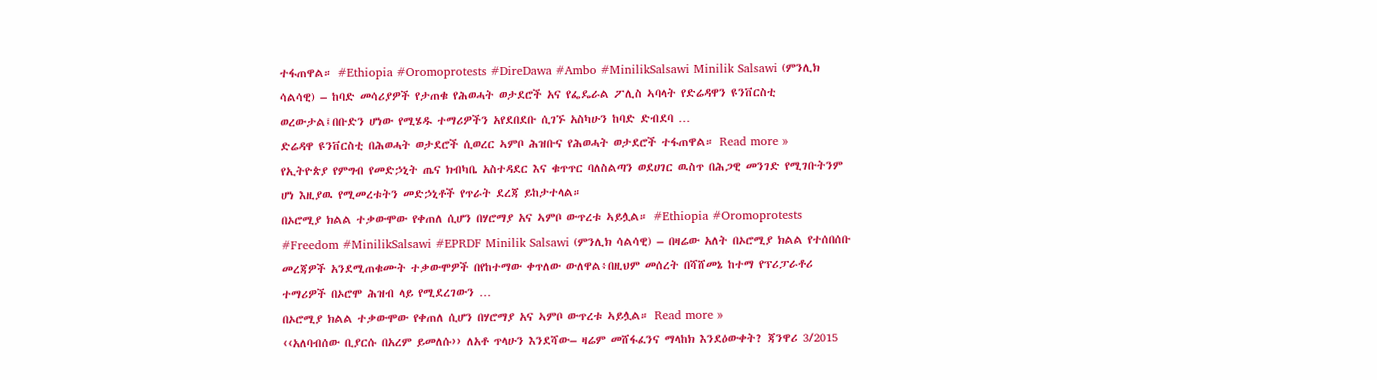ተፋጠዋል። #Ethiopia #Oromoprotests #DireDawa #Ambo #MinilikSalsawi Minilik Salsawi (ምንሊክ ሳልሳዊ) – ከባድ መሳሪያዎች የታጠቁ የሕወሓት ወታደሮች አና የፌዴራል ፖሊስ ኣባላት የድሬዳዋን ዩንቨርስቲ ወረውታል፤በቡድን ሆነው የሚሄዱ ተማሪዎችን አየደበደቡ ሲገኙ አስካሁን ከባድ ድብደባ …
ድሬዳዋ ዩንቨርስቲ በሕወሓት ወታደሮች ሲወረር ኣምቦ ሕዝቡና የሕወሓት ወታደሮች ተፋጠዋል። Read more »
የኢትዮጵያ የምግብ የመድኃኒት ጤና ክብካቤ አስተዳደር እና ቁጥጥር ባለስልጣን ወደሀገር ዉስጥ በሕጋዊ መንገድ የሚገቡትንም ሆነ እዚያዉ የሚመረቱትን መድኃኒቶች የጥራት ደረጃ ይከታተላል።
በኦሮሚያ ክልል ተቃውሞው የቀጠለ ሲሆን በሃሮማያ አና ኣምቦ ውጥረቱ ኣይሏል። #Ethiopia #Oromoprotests #Freedom #MinilikSalsawi #EPRDF Minilik Salsawi (ምንሊክ ሳልሳዊ) – በዛሬው አለት በኦሮሚያ ክልል የተሰበሰቡ መረጃዎች አንደሚጠቁሙት ተቃውሞዎች በየከተማው ቀጥለው ውለዋል፥በዚህም መሰረት በሻሸመኔ ከተማ የፕሪፓራቶሪ ተማሪዎች በኦሮሞ ሕዝብ ላይ የሚደረገውን …
በኦሮሚያ ክልል ተቃውሞው የቀጠለ ሲሆን በሃሮማያ አና ኣምቦ ውጥረቱ ኣይሏል። Read more »
‹‹አለባብሰው ቢያርሱ በአረም ይመለሱ›› ለአቶ ጥላሁን እንደሻው– ዛሬም መሸፋፈንና ማላከክ እንደዕውቀት? ጃንዋሪ 3/2015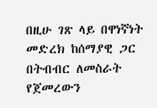በዚሁ ገጽ ላይ በዋነኛነት መድረክ ከሰማያዊ ጋር በትብብር ለመስራት የጀመረውን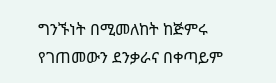ግንኙነት በሚመለከት ከጅምሩ የገጠመውን ደንቃራና በቀጣይም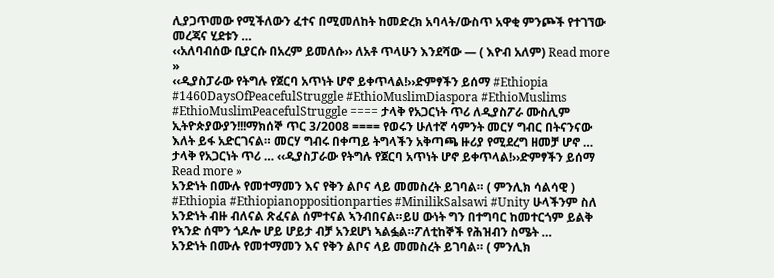ሊያጋጥመው የሚችለውን ፈተና በሚመለከት ከመድረክ አባላት/ውስጥ አዋቂ ምንጮች የተገኘው መረጃና ሂደቱን …
‹‹አለባብሰው ቢያርሱ በአረም ይመለሱ›› ለአቶ ጥላሁን እንደሻው — ( እዮብ አለም) Read more »
‹‹ዲያስፓራው የትግሉ የጀርባ አጥነት ሆኖ ይቀጥላል!››ድምፃችን ይሰማ #Ethiopia #1460DaysOfPeacefulStruggle #EthioMuslimDiaspora #EthioMuslims #EthioMuslimPeacefulStruggle ==== ታላቅ የአጋርነት ጥሪ ለዲያስፖራ ሙስሊም ኢትዮጵያውያን!!!ማክሰኞ ጥር 3/2008 ==== የወሩን ሁለተኛ ሳምንት መርሃ ግብር በትናንናው እለት ይፋ አድርገናል። መርሃ ግብሩ በቀጣይ ትግላችን አቅጣጫ ዙሪያ የሚደረግ ዘመቻ ሆኖ …
ታላቅ የአጋርነት ጥሪ … ‹‹ዲያስፓራው የትግሉ የጀርባ አጥነት ሆኖ ይቀጥላል!››ድምፃችን ይሰማ Read more »
አንድነት በሙሉ የመተማመን እና የቅን ልቦና ላይ መመስረት ይገባል። ( ምንሊክ ሳልሳዊ ) #Ethiopia #Ethiopianoppositionparties #MinilikSalsawi #Unity ሁላችንም ስለ አንድነት ብዙ ብለናል ጽፈናል ሰምተናል ኣንብበናል።ይሀ ውነት ግን በተግባር ከመተርጎም ይልቅ የኣንድ ሰሞን ጎዶሎ ሆይ ሆይታ ብቻ አንደሆነ ኣልፏል።ፖለቲከኞች የሕዝብን ስሜት …
አንድነት በሙሉ የመተማመን እና የቅን ልቦና ላይ መመስረት ይገባል። ( ምንሊክ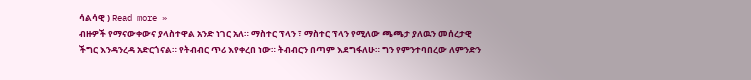ሳልሳዊ ) Read more »
ብዙዎች የማናውቀውና ያላስተዋል አንድ ነገር አለ። ማስተር ፕላን ፣ ማስተር ፕላን የሚለው ጫጫታ ያለዉን መሰረታዊ ችግር እንዳንረዳ አድርጎናል። የትብብር ጥሪ እየቀረበ ነው። ትብብርን በጣም እደግፋለሁ። ግን የምንተባበረው ለምንድን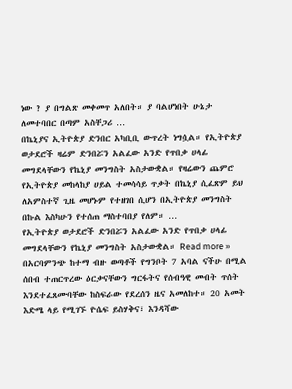ነው ? ያ በግልጽ መቀመጥ አለበት። ያ ባልሆነበት ሁኔታ ለመተባበር በጣም አስቸጋሪ …
በኬኒያና ኢትዮጵያ ድንበር አካቢቢ ውጥረት ነግሷል። የኢትዮጵያ ወታደሮች ዛሬም ድንበሯን አልፈው አንድ የጥበቃ ሀላፊ መግደላቸውን የኬኒያ መንግስት አስታውቋል። የዛሬውን ጨምሮ የኢትዮጵያ መከላከያ ሀይል ተመሳሳይ ጥቃት በኬኒያ ሲፈጽም ይህ ለአምስተኛ ጊዜ መሆኑም የተዘገበ ሲሆን በኢትዮጵያ መንግስት በኩል እስካሁን የተሰጠ ማስተባበያ የለም። …
የኢትዮጵያ ወታደሮች ድንበሯን አልፈው አንድ የጥበቃ ሀላፊ መግደላቸውን የኬኒያ መንግስት አስታውቋል። Read more »
በአርባምንጭ ከተማ ብዙ ወጣቶች የግንቦት 7 አባል ናችሁ በሚል ሰበብ ተጠርጥረው ዕርቃናቸውን ግርፋትና የሰብዓዊ መብት ጥሰት እንደተፈጸሙባቸው ከስፍራው የደረሰን ዜና አመለከተ። 20 አመት እድሜ ላይ የሚገኙ ዮሴፍ ይስሃቅና፣ እንዳሻው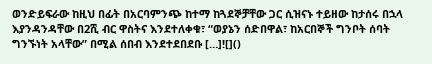ወንድይፍራው ከዚህ በፊት በአርባምንጭ ከተማ ከጓደኞቻቸው ጋር ሲዝናኑ ተይዘው ከታሰሩ በኋላ እያንዳንዳቸው በ2ሺ ብር ዋስትና እንደተለቀቁ፣ “ወያኔን ሰድበዋል፣ ከአርበኞች ግንቦት ሰባት ግንኙነት አላቸው” በሚል ሰበብ እንደተደበደቡ […]![]()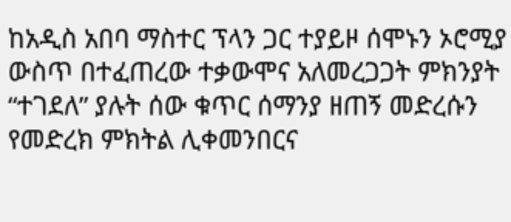ከአዲስ አበባ ማስተር ፕላን ጋር ተያይዞ ሰሞኑን ኦሮሚያ ውስጥ በተፈጠረው ተቃውሞና አለመረጋጋት ምክንያት “ተገደለ” ያሉት ሰው ቁጥር ሰማንያ ዘጠኝ መድረሱን የመድረክ ምክትል ሊቀመንበርና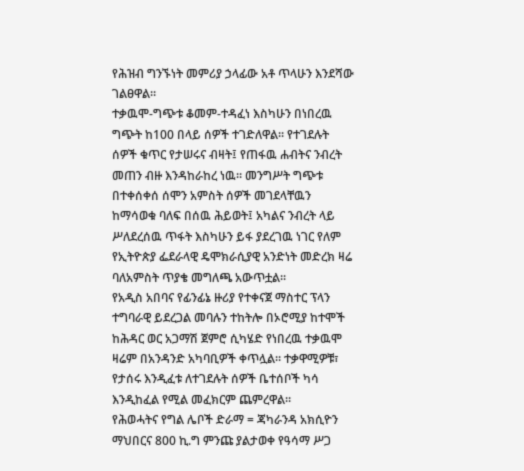የሕዝብ ግንኙነት መምሪያ ኃላፊው አቶ ጥላሁን እንደሻው ገልፀዋል።
ተቃዉሞ-ግጭቱ ቆመም-ተዳፈነ እስካሁን በነበረዉ ግጭት ከ100 በላይ ሰዎች ተገድለዋል። የተገደሉት ሰዎች ቁጥር የታሠሩና ብዛት፤ የጠፋዉ ሐብትና ንብረት መጠን ብዙ እንዳከራከረ ነዉ። መንግሥት ግጭቱ በተቀሰቀሰ ሰሞን አምስት ሰዎች መገደላቸዉን ከማሳወቁ ባለፍ በሰዉ ሕይወት፤ አካልና ንብረት ላይ ሥለደረሰዉ ጥፋት እስካሁን ይፋ ያደረገዉ ነገር የለም
የኢትዮጵያ ፌደራላዊ ዴሞክራሲያዊ አንድነት መድረክ ዛሬ ባለአምስት ጥያቄ መግለጫ አውጥቷል፡፡
የአዲስ አበባና የፊንፊኔ ዙሪያ የተቀናጀ ማስተር ፕላን ተግባራዊ ይደረጋል መባሉን ተከትሎ በኦሮሚያ ከተሞች ከሕዳር ወር አጋማሽ ጀምሮ ሲካሄድ የነበረዉ ተቃዉሞ ዛሬም በአንዳንድ አካባቢዎች ቀጥሏል። ተቃዋሚዎቹ፣ የታሰሩ እንዲፈቱ ለተገደሉት ሰዎች ቤተሰቦች ካሳ እንዲከፈል የሚል መፈክርም ጨምረዋል።
የሕወሓትና የግል ሌቦች ድራማ = ጃካራንዳ አክሲዮን ማህበርና 800 ኪ.ግ ምንጩ ያልታወቀ የዓሳማ ሥጋ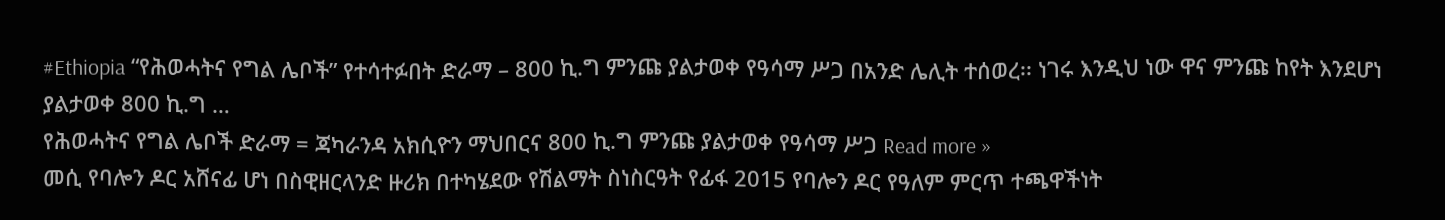#Ethiopia “የሕወሓትና የግል ሌቦች” የተሳተፉበት ድራማ – 800 ኪ.ግ ምንጩ ያልታወቀ የዓሳማ ሥጋ በአንድ ሌሊት ተሰወረ፡፡ ነገሩ እንዲህ ነው ዋና ምንጩ ከየት እንደሆነ ያልታወቀ 800 ኪ.ግ …
የሕወሓትና የግል ሌቦች ድራማ = ጃካራንዳ አክሲዮን ማህበርና 800 ኪ.ግ ምንጩ ያልታወቀ የዓሳማ ሥጋ Read more »
መሲ የባሎን ዶር አሸናፊ ሆነ በስዊዘርላንድ ዙሪክ በተካሄደው የሽልማት ስነስርዓት የፊፋ 2015 የባሎን ዶር የዓለም ምርጥ ተጫዋችነት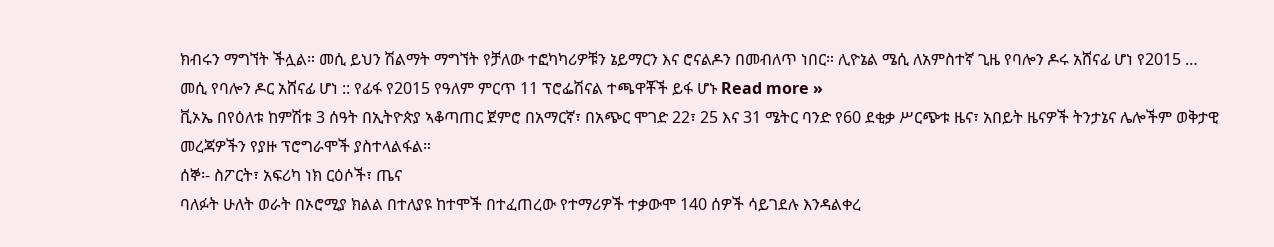ክብሩን ማግኘት ችሏል። መሲ ይህን ሽልማት ማግኘት የቻለው ተፎካካሪዎቹን ኔይማርን እና ሮናልዶን በመብለጥ ነበር። ሊዮኔል ሜሲ ለአምስተኛ ጊዜ የባሎን ዶሩ አሸናፊ ሆነ የ2015 …
መሲ የባሎን ዶር አሸናፊ ሆነ :: የፊፋ የ2015 የዓለም ምርጥ 11 ፕሮፌሽናል ተጫዋቾች ይፋ ሆኑ Read more »
ቪኦኤ በየዕለቱ ከምሽቱ 3 ሰዓት በኢትዮጵያ ኣቆጣጠር ጀምሮ በአማርኛ፣ በአጭር ሞገድ 22፣ 25 እና 31 ሜትር ባንድ የ60 ደቂቃ ሥርጭቱ ዜና፣ አበይት ዜናዎች ትንታኔና ሌሎችም ወቅታዊ መረጃዎችን የያዙ ፕሮግራሞች ያስተላልፋል።
ሰኞ፡- ስፖርት፣ አፍሪካ ነክ ርዕሶች፣ ጤና
ባለፉት ሁለት ወራት በኦሮሚያ ክልል በተለያዩ ከተሞች በተፈጠረው የተማሪዎች ተቃውሞ 140 ሰዎች ሳይገደሉ እንዳልቀረ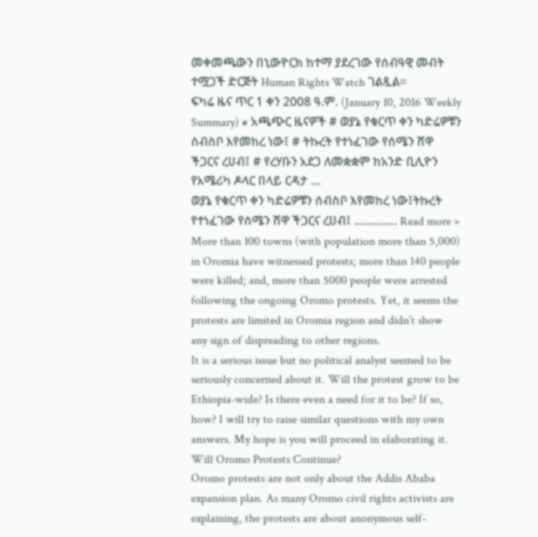መቀመጫውን በኒውዮርክ ከተማ ያደረገው የሰብዓዊ መብት ተሟጋች ድርጅት Human Rights Watch ገልጿል።
ፍካሬ ዜና ጥር 1 ቀን 2008 ዓ.ም. (January 10, 2016 Weekly Summary) # አጫጭር ዜናዎች # ወያኔ የቁርጥ ቀን ካድሬዎቹን ሰብስቦ እየመከረ ነው፤ # ትኩረት የተነፈገው የሰሜን ሸዋ ችጋርና ረሀብ፤ # የረሃቡን አደጋ ለመቋቋም ከአንድ ቢሊዮን የአሜሪካ ዶላር በላይ ርዳታ …
ወያኔ የቁርጥ ቀን ካድሬዎቹን ሰብስቦ እየመከረ ነው፤ትኩረት የተነፈገው የሰሜን ሸዋ ችጋርና ረሀብ፤ …………. Read more »
More than 100 towns (with population more than 5,000) in Oromia have witnessed protests; more than 140 people were killed; and, more than 5000 people were arrested following the ongoing Oromo protests. Yet, it seems the protests are limited in Oromia region and didn’t show any sign of dispreading to other regions.
It is a serious issue but no political analyst seemed to be seriously concerned about it. Will the protest grow to be Ethiopia-wide? Is there even a need for it to be? If so, how? I will try to raise similar questions with my own answers. My hope is you will proceed in elaborating it.
Will Oromo Protests Continue?
Oromo protests are not only about the Addis Ababa expansion plan. As many Oromo civil rights activists are explaining, the protests are about anonymous self-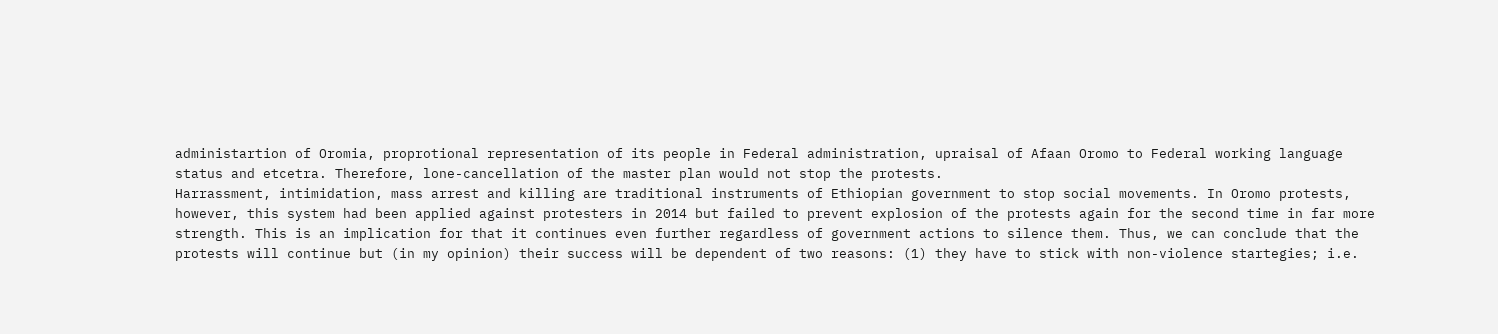administartion of Oromia, proprotional representation of its people in Federal administration, upraisal of Afaan Oromo to Federal working language status and etcetra. Therefore, lone-cancellation of the master plan would not stop the protests.
Harrassment, intimidation, mass arrest and killing are traditional instruments of Ethiopian government to stop social movements. In Oromo protests, however, this system had been applied against protesters in 2014 but failed to prevent explosion of the protests again for the second time in far more strength. This is an implication for that it continues even further regardless of government actions to silence them. Thus, we can conclude that the protests will continue but (in my opinion) their success will be dependent of two reasons: (1) they have to stick with non-violence startegies; i.e.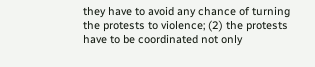they have to avoid any chance of turning the protests to violence; (2) the protests have to be coordinated not only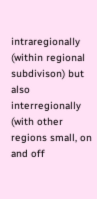intraregionally (within regional subdivison) but also interregionally (with other regions small, on and off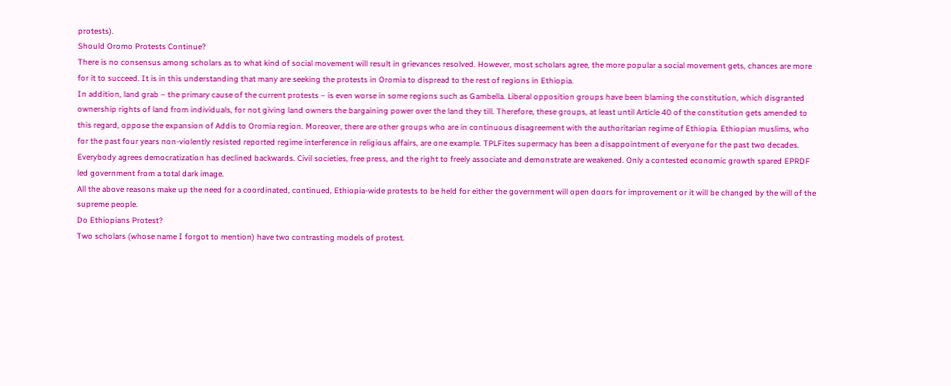protests).
Should Oromo Protests Continue?
There is no consensus among scholars as to what kind of social movement will result in grievances resolved. However, most scholars agree, the more popular a social movement gets, chances are more for it to succeed. It is in this understanding that many are seeking the protests in Oromia to dispread to the rest of regions in Ethiopia.
In addition, land grab – the primary cause of the current protests – is even worse in some regions such as Gambella. Liberal opposition groups have been blaming the constitution, which disgranted ownership rights of land from individuals, for not giving land owners the bargaining power over the land they till. Therefore, these groups, at least until Article 40 of the constitution gets amended to this regard, oppose the expansion of Addis to Oromia region. Moreover, there are other groups who are in continuous disagreement with the authoritarian regime of Ethiopia. Ethiopian muslims, who for the past four years non-violently resisted reported regime interference in religious affairs, are one example. TPLFites supermacy has been a disappointment of everyone for the past two decades. Everybody agrees democratization has declined backwards. Civil societies, free press, and the right to freely associate and demonstrate are weakened. Only a contested economic growth spared EPRDF led government from a total dark image.
All the above reasons make up the need for a coordinated, continued, Ethiopia-wide protests to be held for either the government will open doors for improvement or it will be changed by the will of the supreme people.
Do Ethiopians Protest?
Two scholars (whose name I forgot to mention) have two contrasting models of protest.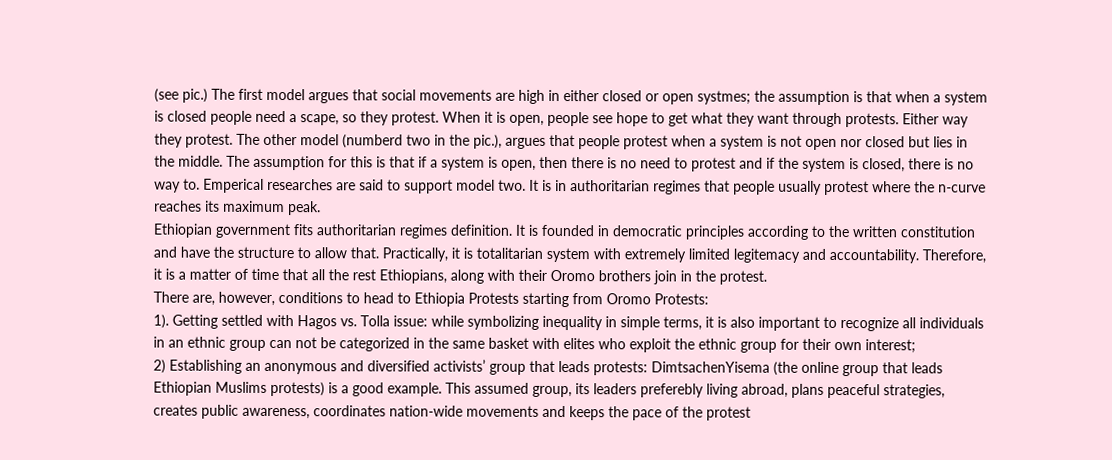(see pic.) The first model argues that social movements are high in either closed or open systmes; the assumption is that when a system is closed people need a scape, so they protest. When it is open, people see hope to get what they want through protests. Either way they protest. The other model (numberd two in the pic.), argues that people protest when a system is not open nor closed but lies in the middle. The assumption for this is that if a system is open, then there is no need to protest and if the system is closed, there is no way to. Emperical researches are said to support model two. It is in authoritarian regimes that people usually protest where the n-curve reaches its maximum peak.
Ethiopian government fits authoritarian regimes definition. It is founded in democratic principles according to the written constitution and have the structure to allow that. Practically, it is totalitarian system with extremely limited legitemacy and accountability. Therefore, it is a matter of time that all the rest Ethiopians, along with their Oromo brothers join in the protest.
There are, however, conditions to head to Ethiopia Protests starting from Oromo Protests:
1). Getting settled with Hagos vs. Tolla issue: while symbolizing inequality in simple terms, it is also important to recognize all individuals in an ethnic group can not be categorized in the same basket with elites who exploit the ethnic group for their own interest;
2) Establishing an anonymous and diversified activists’ group that leads protests: DimtsachenYisema (the online group that leads Ethiopian Muslims protests) is a good example. This assumed group, its leaders preferebly living abroad, plans peaceful strategies, creates public awareness, coordinates nation-wide movements and keeps the pace of the protest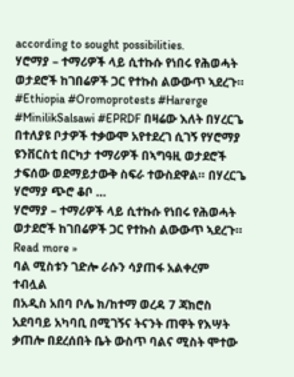according to sought possibilities.
ሃሮማያ – ተማሪዎች ላይ ሲተኩሱ የነበሩ የሕወሓት ወታደሮች ከገበሬዎች ጋር የተኩስ ልውውጥ ኣደረጉ። #Ethiopia #Oromoprotests #Harerge #MinilikSalsawi #EPRDF በዛሬው እለት በሃረርጌ በተለያዩ ቦታዎች ተቃውሞ አየተደረገ ሲገኝ የሃሮማያ ዩንቨርስቲ በርካታ ተማሪዎች በኣግዓዚ ወታደሮች ታፍሰው ወደማይታውቅ ስፍራ ተውስደዋል። በሃረርጌ ሃሮማያ ጭሮ ቆቦ …
ሃሮማያ – ተማሪዎች ላይ ሲተኩሱ የነበሩ የሕወሓት ወታደሮች ከገበሬዎች ጋር የተኩስ ልውውጥ ኣደረጉ። Read more »
ባል ሚስቱን ገድሎ ራሱን ሳያጠፋ አልቀረም ተብሏል
በአዲስ አበባ ቦሌ ክ/ከተማ ወረዳ 7 ጃክሮስ አደባባይ አካባቢ በሚገኝና ትናንት ጠዋት የእሣት ቃጠሎ በደረሰበት ቤት ውስጥ ባልና ሚስት ሞተው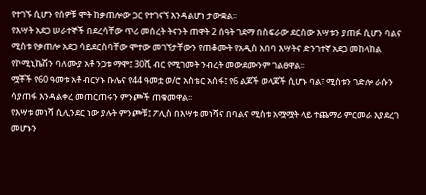የተገኙ ሲሆን የሰዎቹ ሞት ከቃጠሎው ጋር የተገናኘ እንዳልሆነ ታውቋል፡፡
የእሣት አደጋ ሠራተኞች በደረሳቸው ጥሪ መሰረት ትናንት ጠዋት 2 ሰዓት ገደማ በስፍራው ደርሰው እሣቱን ያጠፉ ሲሆን ባልና ሚስቱ የቃጠሎ አደጋ ሳይደርስባቸው ሞተው መገኘታቸውን የጠቆሙት የአዲስ አበባ እሣትና ድንገተኛ አደጋ መከላከል የኮሚኒኬሽን ባለሙያ አቶ ንጋቱ ማሞ፤ 30ሺ ብር የሚገመት ንብረት መውደሙንም ገልፀዋል፡፡
ሟቾች የ60 ዓመቱ አቶ ብርሃኑ ቡሌና የ44 ዓመቷ ወ/ሮ አስቴር አሰፋ፤ የ6 ልጆች ወላጆች ሲሆኑ ባል፣ ሚስቱን ገድሎ ራሱን ሳያጠፋ እንዳልቀረ መጠርጠሩን ምንጮች ጠቁመዋል፡፡
የእሣቱ መነሻ ሲሊንደር ነው ያሉት ምንጮቹ፤ ፖሊስ በእሣቱ መነሻና በባልና ሚስቱ አሟሟት ላይ ተጨማሪ ምርመራ እያደረገ መሆኑን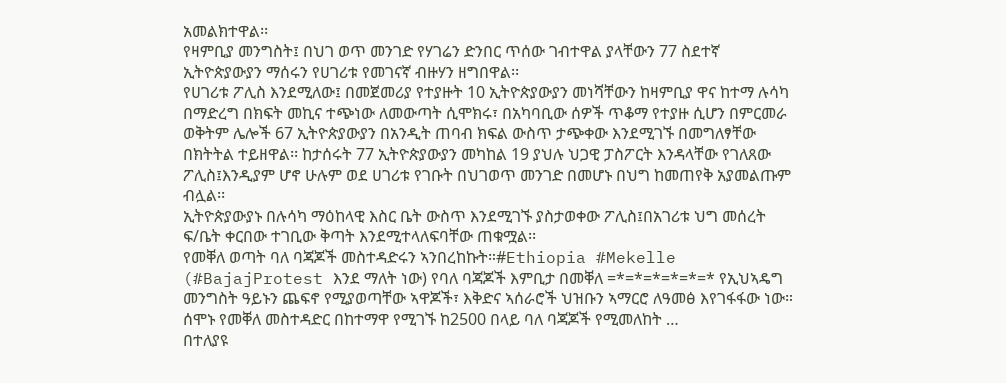አመልክተዋል፡፡
የዛምቢያ መንግስት፤ በህገ ወጥ መንገድ የሃገሬን ድንበር ጥሰው ገብተዋል ያላቸውን 77 ስደተኛ ኢትዮጵያውያን ማሰሩን የሀገሪቱ የመገናኛ ብዙሃን ዘግበዋል፡፡
የሀገሪቱ ፖሊስ እንደሚለው፤ በመጀመሪያ የተያዙት 10 ኢትዮጵያውያን መነሻቸውን ከዛምቢያ ዋና ከተማ ሉሳካ በማድረግ በክፍት መኪና ተጭነው ለመውጣት ሲሞክሩ፣ በአካባቢው ሰዎች ጥቆማ የተያዙ ሲሆን በምርመራ ወቅትም ሌሎች 67 ኢትዮጵያውያን በአንዲት ጠባብ ክፍል ውስጥ ታጭቀው እንደሚገኙ በመግለፃቸው በክትትል ተይዘዋል፡፡ ከታሰሩት 77 ኢትዮጵያውያን መካከል 19 ያህሉ ህጋዊ ፓስፖርት እንዳላቸው የገለጸው ፖሊስ፤እንዲያም ሆኖ ሁሉም ወደ ሀገሪቱ የገቡት በህገወጥ መንገድ በመሆኑ በህግ ከመጠየቅ አያመልጡም ብሏል፡፡
ኢትዮጵያውያኑ በሉሳካ ማዕከላዊ እስር ቤት ውስጥ እንደሚገኙ ያስታወቀው ፖሊስ፤በአገሪቱ ህግ መሰረት ፍ/ቤት ቀርበው ተገቢው ቅጣት እንደሚተላለፍባቸው ጠቁሟል፡፡
የመቐለ ወጣት ባለ ባጃጆች መስተዳድሩን ኣንበረከኩት።#Ethiopia #Mekelle (#BajajProtest እንደ ማለት ነው) የባለ ባጃጆች እምቢታ በመቐለ =*=*=*=*=*=* የኢህኣዴግ መንግስት ዓይኑን ጨፍኖ የሚያወጣቸው ኣዋጆች፣ እቅድና ኣሰራሮች ህዝቡን ኣማርሮ ለዓመፅ እየገፋፋው ነው። ሰሞኑ የመቐለ መስተዳድር በከተማዋ የሚገኙ ከ2500 በላይ ባለ ባጃጆች የሚመለከት …
በተለያዩ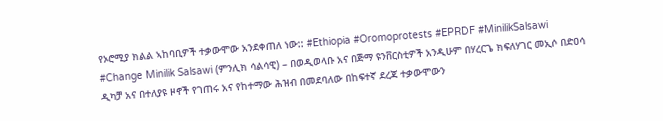የኦሮሚያ ክልል ኣከባቢዎች ተቃውሞው አንደቀጠለ ነው:: #Ethiopia #Oromoprotests #EPRDF #MinilikSalsawi #Change Minilik Salsawi (ምንሊክ ሳልሳዊ) – በወዲወላቡ አና በጅማ ዩንቨርስቲዎች አንዲሁም በሃረርጌ ክፍለሃገር መኢሶ በድዐሳ ዲካቻ አና በተለያዩ ዞኖች የገጠሩ አና የከተማው ሕዝብ በመደባለው በከፍተኛ ደረጃ ተቃውሞውን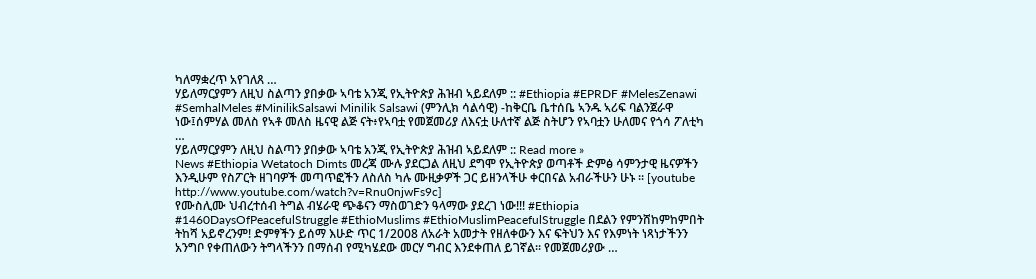ካለማቋረጥ አየገለጸ …
ሃይለማርያምን ለዚህ ስልጣን ያበቃው ኣባቴ አንጂ የኢትዮጵያ ሕዝብ ኣይደለም :: #Ethiopia #EPRDF #MelesZenawi #SemhalMeles #MinilikSalsawi Minilik Salsawi (ምንሊክ ሳልሳዊ) -ከቅርቤ ቤተሰቤ ኣንዱ ኣሪፍ ባልንጀራዋ ነው፤ሰምሃል መለስ የኣቶ መለስ ዜናዊ ልጅ ናት፥የኣባቷ የመጀመሪያ ለእናቷ ሁለተኛ ልጅ ስትሆን የኣባቷን ሁለመና የጎሳ ፖለቲካ …
ሃይለማርያምን ለዚህ ስልጣን ያበቃው ኣባቴ አንጂ የኢትዮጵያ ሕዝብ ኣይደለም :: Read more »
News #Ethiopia Wetatoch Dimts መረጃ ሙሉ ያደርጋል ለዚህ ደግሞ የኢትዮጵያ ወጣቶች ድምፅ ሳምንታዊ ዜናዎችን እንዲሁም የስፖርት ዘገባዎች መጣጥፎችን ለስለስ ካሉ ሙዚቃዎች ጋር ይዘንላችሁ ቀርበናል አብራችሁን ሁኑ ። [youtube http://www.youtube.com/watch?v=Rnu0njwFs9c]
የሙስሊሙ ህብረተሰብ ትግል ብሄራዊ ጭቆናን ማስወገድን ዓላማው ያደረገ ነው!!! #Ethiopia #1460DaysOfPeacefulStruggle #EthioMuslims #EthioMuslimPeacefulStruggle በደልን የምንሸከምከምበት ትከሻ አይኖረንም! ድምፃችን ይሰማ እሁድ ጥር 1/2008 ለአራት አመታት የዘለቀውን እና ፍትህን እና የእምነት ነጻነታችንን አንግቦ የቀጠለውን ትግላችንን በማሰብ የሚካሄደው መርሃ ግብር እንደቀጠለ ይገኛል። የመጀመሪያው …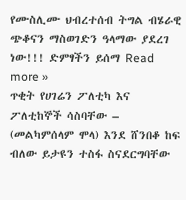የሙስሊሙ ህብረተሰብ ትግል ብሄራዊ ጭቆናን ማስወገድን ዓላማው ያደረገ ነው!!! ድምፃችን ይሰማ Read more »
ጥቂት የሀገሬን ፖለቲካ እና ፖለቲከኞች ሳስባቸው – (መልካምሰላም ሞላ) እንደ ሸንበቆ ከፍ ብለው ይታዩን ተስፋ ስናደርግባቸው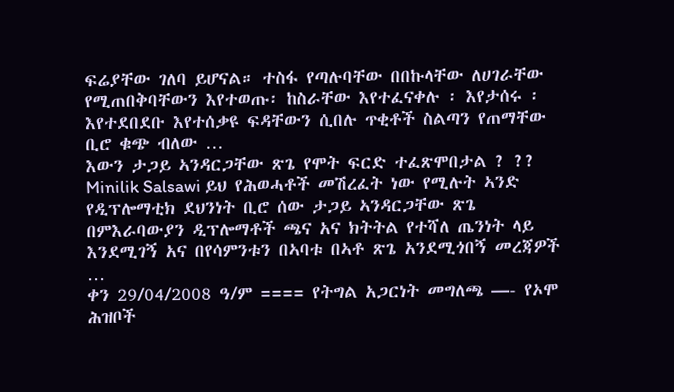ፍሬያቸው ገለባ ይሆናል። ተስፋ የጣሉባቸው በበኩላቸው ለሀገራቸው የሚጠበቅባቸውን እየተወጡ፡ ከስራቸው እየተፈናቀሉ ፡ እየታሰሩ ፡ እየተደበደቡ እየተሰቃዩ ፍዳቸውን ሲበሉ ጥቂቶች ስልጣን የጠማቸው ቢሮ ቁጭ ብለው …
እውን ታጋይ ኣንዳርጋቸው ጽጌ የሞት ፍርድ ተፈጽሞበታል ? ?? Minilik Salsawi ይህ የሕወሓቶች መሽረፈት ነው የሚሉት ኣንድ የዲፕሎማቲክ ደህንነት ቢሮ ሰው ታጋይ ኣንዳርጋቸው ጽጌ በምእራባውያን ዲፕሎማቶች ጫና አና ክትትል የተሻለ ጤንነት ላይ እንደሚገኝ አና በየሳምንቱን በኣባቱ በኣቶ ጽጌ አንደሚጎበኝ መረጃዎች …
ቀን 29/04/2008 ዓ/ም ==== የትግል አጋርነት መግለጫ —- የኦሞ ሕዝቦች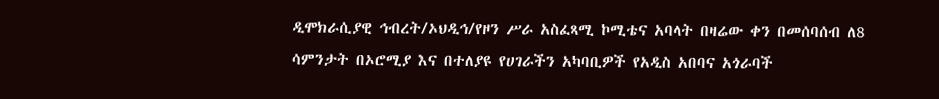ዲሞክራሲያዊ ኅብረት/ኦህዲኅ/የዞን ሥራ አስፈጻሚ ኮሚቴና አባላት በዛሬው ቀን በመሰባሰብ ለ8 ሳምንታት በኦሮሚያ እና በተለያዩ የሀገራችን አካባቢዎች የአዲስ አበባና አጎራባች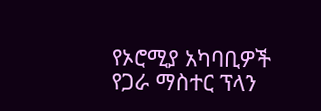የኦሮሚያ አካባቢዎች የጋራ ማስተር ፕላን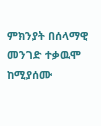ምክንያት በሰላማዊ መንገድ ተቃዉሞ ከሚያሰሙ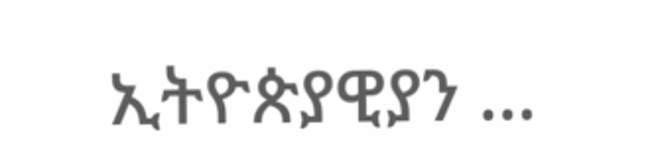ኢትዮጵያዊያን …